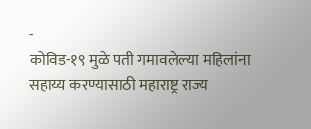-
कोविड-१९ मुळे पती गमावलेल्या महिलांना सहाय्य करण्यासाठी महाराष्ट्र राज्य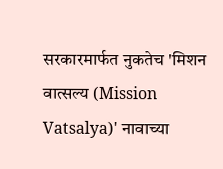सरकारमार्फत नुकतेच 'मिशन वात्सल्य (Mission Vatsalya)' नावाच्या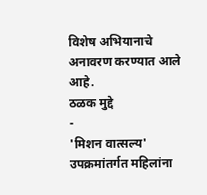विशेष अभियानाचे अनावरण करण्यात आले आहे.
ठळक मुद्दे
-
'मिशन वात्सल्य' उपक्रमांतर्गत महिलांना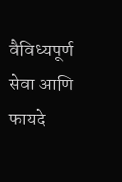वैविध्यपूर्ण सेवा आणि फायदे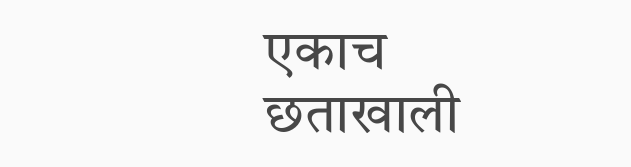एकाच छताखाली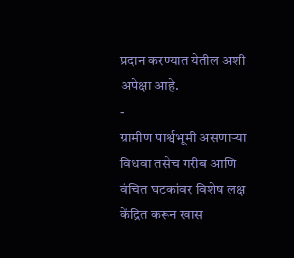प्रदान करण्यात येतील अशी अपेक्षा आहे.
-
ग्रामीण पार्श्वभूमी असणाऱ्या विधवा तसेच गरीब आणि वंचित घटकांवर विशेष लक्ष केंद्रित करून खास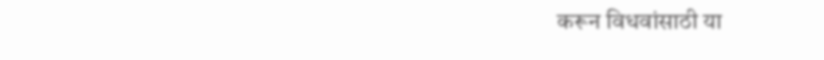करून विधवांसाठी या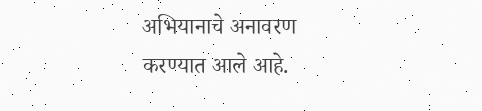अभियानाचे अनावरण करण्यात आले आहे.